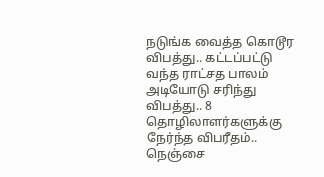நடுங்க வைத்த கொடூர விபத்து.. கட்டப்பட்டு வந்த ராட்சத பாலம் அடியோடு சரிந்து விபத்து.. 8 தொழிலாளர்களுக்கு நேர்ந்த விபரீதம்.. நெஞ்சை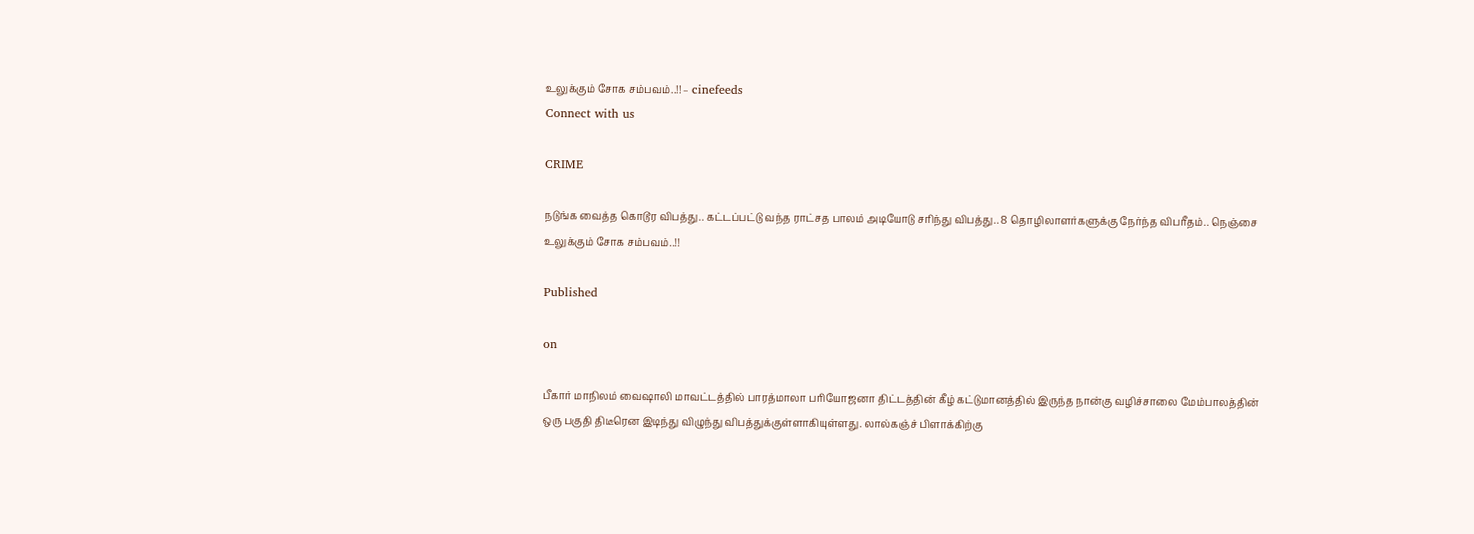உலுக்கும் சோக சம்பவம்..!! – cinefeeds
Connect with us

CRIME

நடுங்க வைத்த கொடூர விபத்து.. கட்டப்பட்டு வந்த ராட்சத பாலம் அடியோடு சரிந்து விபத்து.. 8 தொழிலாளர்களுக்கு நேர்ந்த விபரீதம்.. நெஞ்சை உலுக்கும் சோக சம்பவம்..!!

Published

on

பீகார் மாநிலம் வைஷாலி மாவட்டத்தில் பாரத்மாலா பரியோஜனா திட்டத்தின் கீழ் கட்டுமானத்தில் இருந்த நான்கு வழிச்சாலை மேம்பாலத்தின் ஒரு பகுதி திடீரென இடிந்து விழுந்து விபத்துக்குள்ளாகியுள்ளது. லால்கஞ்ச் பிளாக்கிற்கு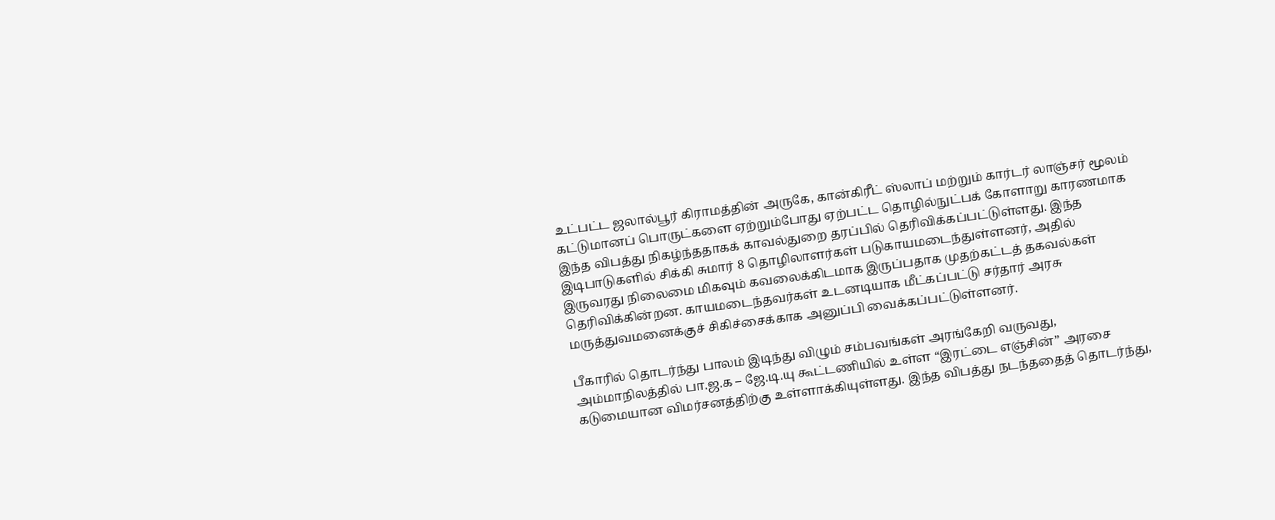உட்பட்ட ஜலால்பூர் கிராமத்தின் அருகே, கான்கிரீட் ஸ்லாப் மற்றும் கார்டர் லாஞ்சர் மூலம் கட்டுமானப் பொருட்களை ஏற்றும்போது ஏற்பட்ட தொழில்நுட்பக் கோளாறு காரணமாக இந்த விபத்து நிகழ்ந்ததாகக் காவல்துறை தரப்பில் தெரிவிக்கப்பட்டுள்ளது. இந்த இடிபாடுகளில் சிக்கி சுமார் 8 தொழிலாளர்கள் படுகாயமடைந்துள்ளனர், அதில் இருவரது நிலைமை மிகவும் கவலைக்கிடமாக இருப்பதாக முதற்கட்டத் தகவல்கள் தெரிவிக்கின்றன. காயமடைந்தவர்கள் உடனடியாக மீட்கப்பட்டு சர்தார் அரசு மருத்துவமனைக்குச் சிகிச்சைக்காக அனுப்பி வைக்கப்பட்டுள்ளனர்.

பீகாரில் தொடர்ந்து பாலம் இடிந்து விழும் சம்பவங்கள் அரங்கேறி வருவது, அம்மாநிலத்தில் பா.ஜ.க – ஜே.டி.யு கூட்டணியில் உள்ள “இரட்டை எஞ்சின்” அரசை கடுமையான விமர்சனத்திற்கு உள்ளாக்கியுள்ளது. இந்த விபத்து நடந்ததைத் தொடர்ந்து,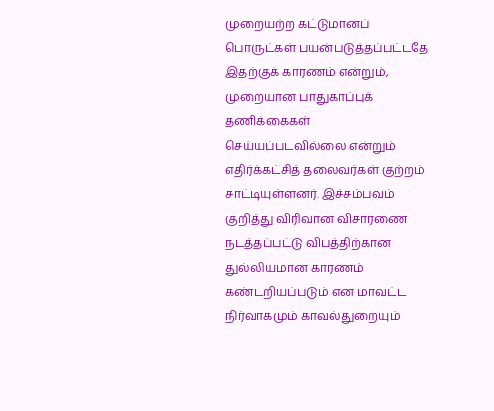முறையற்ற கட்டுமானப் பொருட்கள் பயன்படுத்தப்பட்டதே இதற்குக் காரணம் என்றும், முறையான பாதுகாப்புக் தணிக்கைகள் செய்யப்படவில்லை என்றும் எதிர்க்கட்சித் தலைவர்கள் குற்றம் சாட்டியுள்ளனர். இச்சம்பவம் குறித்து விரிவான விசாரணை நடத்தப்பட்டு விபத்திற்கான துல்லியமான காரணம் கண்டறியப்படும் என மாவட்ட நிர்வாகமும் காவல்துறையும்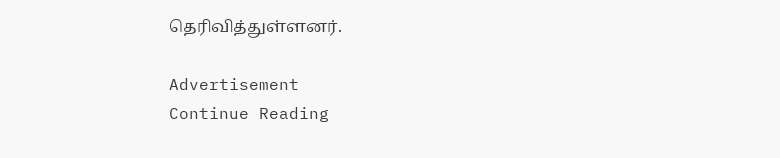தெரிவித்துள்ளனர்.

Advertisement
Continue Reading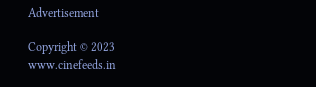Advertisement

Copyright © 2023 www.cinefeeds.in